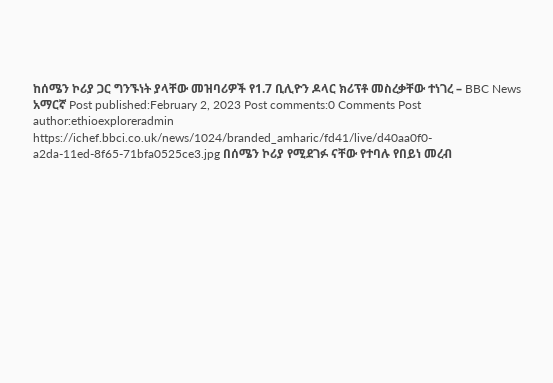ከሰሜን ኮሪያ ጋር ግንኙነት ያላቸው መዝባሪዎች የ1.7 ቢሊዮን ዶላር ክሪፕቶ መስረቃቸው ተነገረ – BBC News አማርኛ Post published:February 2, 2023 Post comments:0 Comments Post author:ethioexploreradmin https://ichef.bbci.co.uk/news/1024/branded_amharic/fd41/live/d40aa0f0-a2da-11ed-8f65-71bfa0525ce3.jpg በሰሜን ኮሪያ የሚደገፉ ናቸው የተባሉ የበይነ መረብ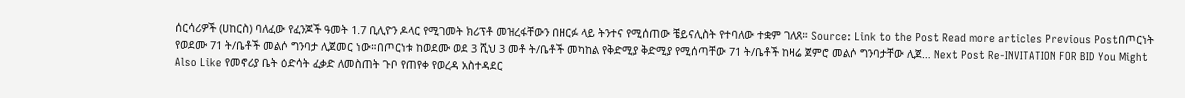ሰርሳሪዎች (ሀከርስ) ባለፈው የፈንጆች ዓመት 1.7 ቢሊዮን ዶላር የሚገመት ክሪፕቶ መዝረፋቸውን በዘርፉ ላይ ትንተና የሚሰጠው ቼይናሊስት የተባለው ተቋም ገለጸ። Source: Link to the Post Read more articles Previous Postበጦርነት የወደሙ 71 ት/ቤቶች መልሶ ግንባታ ሊጀመር ነው።በጦርነቱ ከወደሙ ወደ 3 ሺህ 3 መቶ ት/ቤቶች መካከል የቅድሚያ ቅድሚያ የሚሰጣቸው 71 ት/ቤቶች ከዛሬ ጀምሮ መልሶ ግንባታቸው ሊጀ… Next Post Re-INVITATION FOR BID You Might Also Like የመኖሪያ ቤት ዕድሳት ፈቃድ ለመስጠት ጉቦ የጠየቀ የወረዳ አስተዳደር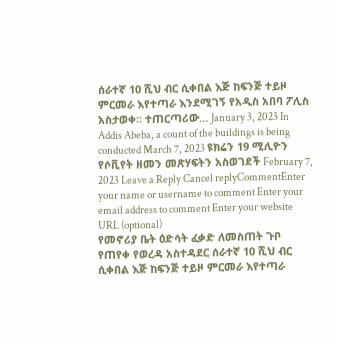ሰራተኛ 10 ሺህ ብር ሲቀበል እጅ ከፍንጅ ተይዞ ምርመራ እየተጣራ እንደሚገኝ የአዲስ አበባ ፖሊስ አስታወቀ፡፡ ተጠርጣሪው… January 3, 2023 In Addis Abeba, a count of the buildings is being conducted March 7, 2023 ዩክሬን 19 ሚሊዮን የሶቪየት ዘመን መጽሃፍትን አስወገደች February 7, 2023 Leave a Reply Cancel replyCommentEnter your name or username to comment Enter your email address to comment Enter your website URL (optional)
የመኖሪያ ቤት ዕድሳት ፈቃድ ለመስጠት ጉቦ የጠየቀ የወረዳ አስተዳደር ሰራተኛ 10 ሺህ ብር ሲቀበል እጅ ከፍንጅ ተይዞ ምርመራ እየተጣራ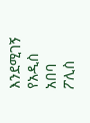እንደሚገኝ የአዲስ አበባ ፖሊስ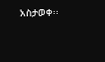አስታወቀ፡፡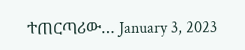ተጠርጣሪው… January 3, 2023